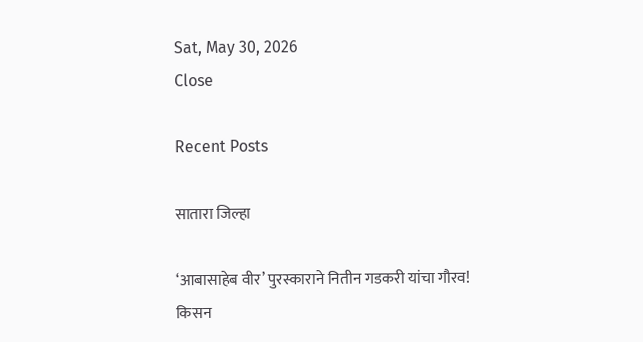Sat, May 30, 2026
Close

Recent Posts

सातारा जिल्हा

‘आबासाहेब वीर’ पुरस्काराने नितीन गडकरी यांचा गौरव! किसन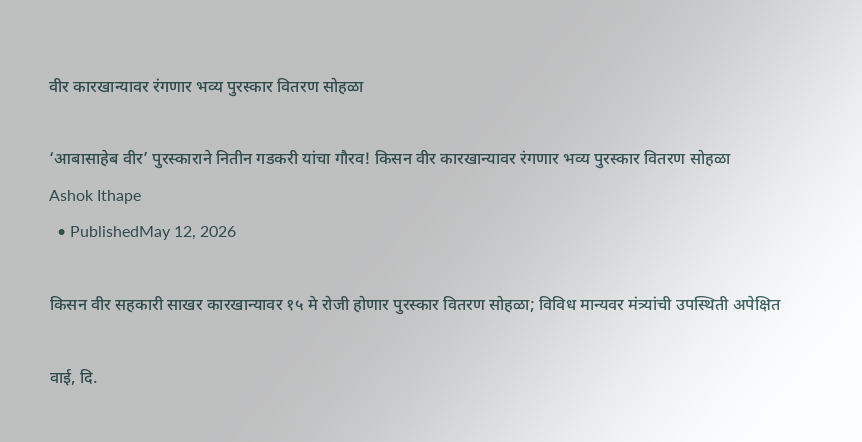वीर कारखान्यावर रंगणार भव्य पुरस्कार वितरण सोहळा

‘आबासाहेब वीर’ पुरस्काराने नितीन गडकरी यांचा गौरव! किसन वीर कारखान्यावर रंगणार भव्य पुरस्कार वितरण सोहळा
Ashok Ithape
  • PublishedMay 12, 2026

किसन वीर सहकारी साखर कारखान्यावर १५ मे रोजी होणार पुरस्कार वितरण सोहळा; विविध मान्यवर मंत्र्यांची उपस्थिती अपेक्षित

वाई, दि.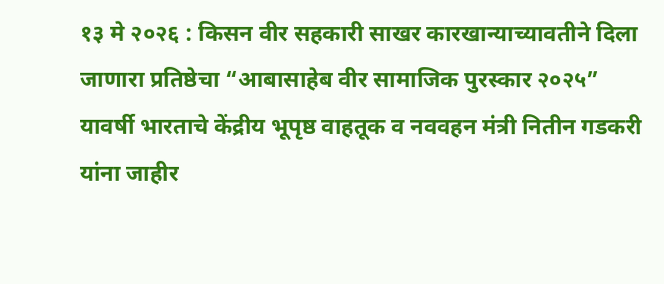१३ मे २०२६ : किसन वीर सहकारी साखर कारखान्याच्यावतीने दिला जाणारा प्रतिष्ठेचा “आबासाहेब वीर सामाजिक पुरस्कार २०२५” यावर्षी भारताचे केंद्रीय भूपृष्ठ वाहतूक व नववहन मंत्री नितीन गडकरी यांना जाहीर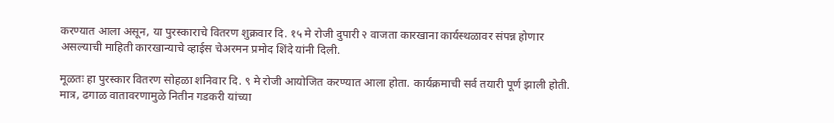करण्यात आला असून, या पुरस्काराचे वितरण शुक्रवार दि. १५ मे रोजी दुपारी २ वाजता कारखाना कार्यस्थळावर संपन्न होणार असल्याची माहिती कारखान्याचे व्हाईस चेअरमन प्रमोद शिंदे यांनी दिली.

मूळतः हा पुरस्कार वितरण सोहळा शनिवार दि. ९ मे रोजी आयोजित करण्यात आला होता. कार्यक्रमाची सर्व तयारी पूर्ण झाली होती. मात्र, ढगाळ वातावरणामुळे नितीन गडकरी यांच्या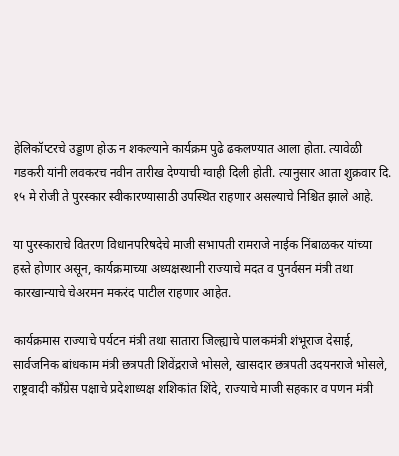हेलिकॉप्टरचे उड्डाण होऊ न शकल्याने कार्यक्रम पुढे ढकलण्यात आला होता. त्यावेळी गडकरी यांनी लवकरच नवीन तारीख देण्याची ग्वाही दिली होती. त्यानुसार आता शुक्रवार दि. १५ मे रोजी ते पुरस्कार स्वीकारण्यासाठी उपस्थित राहणार असल्याचे निश्चित झाले आहे.

या पुरस्काराचे वितरण विधानपरिषदेचे माजी सभापती रामराजे नाईक निंबाळकर यांच्या हस्ते होणार असून, कार्यक्रमाच्या अध्यक्षस्थानी राज्याचे मदत व पुनर्वसन मंत्री तथा कारखान्याचे चेअरमन मकरंद पाटील राहणार आहेत.

कार्यक्रमास राज्याचे पर्यटन मंत्री तथा सातारा जिल्ह्याचे पालकमंत्री शंभूराज देसाई, सार्वजनिक बांधकाम मंत्री छत्रपती शिवेंद्रराजे भोसले, खासदार छत्रपती उदयनराजे भोसले, राष्ट्रवादी काँग्रेस पक्षाचे प्रदेशाध्यक्ष शशिकांत शिंदे, राज्याचे माजी सहकार व पणन मंत्री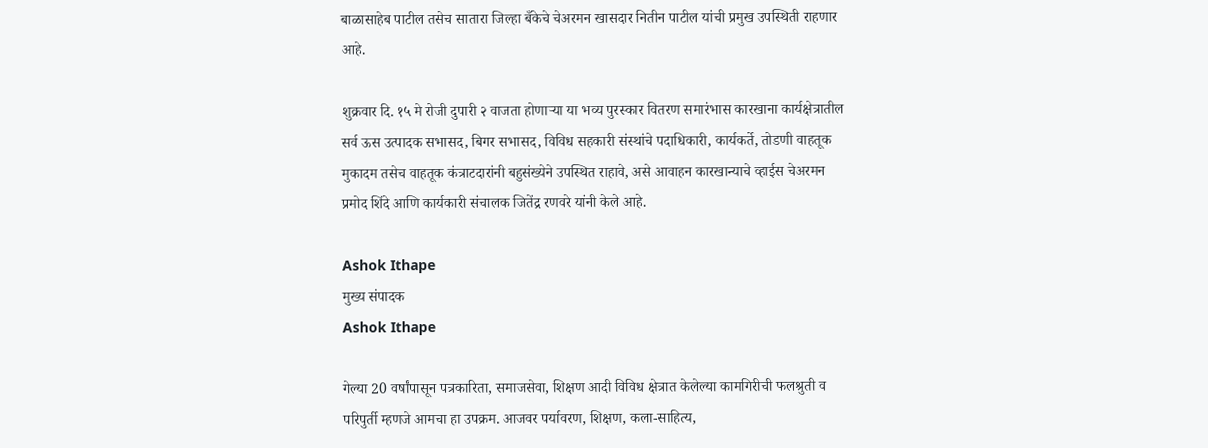बाळासाहेब पाटील तसेच सातारा जिल्हा बँकेचे चेअरमन खासदार नितीन पाटील यांची प्रमुख उपस्थिती राहणार आहे.

शुक्रवार दि. १५ मे रोजी दुपारी २ वाजता होणाऱ्या या भव्य पुरस्कार वितरण समारंभास कारखाना कार्यक्षेत्रातील सर्व ऊस उत्पादक सभासद, बिगर सभासद, विविध सहकारी संस्थांचे पदाधिकारी, कार्यकर्ते, तोडणी वाहतूक मुकादम तसेच वाहतूक कंत्राटदारांनी बहुसंख्येने उपस्थित राहावे, असे आवाहन कारखान्याचे व्हाईस चेअरमन प्रमोद शिंदे आणि कार्यकारी संचालक जितेंद्र रणवरे यांनी केले आहे.

Ashok Ithape
मुख्य संपादक
Ashok Ithape

गेल्या 20 वर्षांपासून पत्रकारिता, समाजसेवा, शिक्षण आदी विविध क्षेत्रात केलेल्या कामगिरीची फलश्रुती व परिपुर्ती म्हणजे आमचा हा उपक्रम. आजवर पर्यावरण, शिक्षण, कला-साहित्य,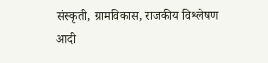संस्कृती, ग्रामविकास, राजकीय विश्लेषण आदी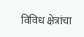विविध क्षेत्रांचा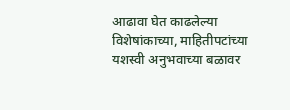आढावा घेत काढलेल्या विशेषांकाच्या, माहितीपटांच्या यशस्वी अनुभवाच्या बळावर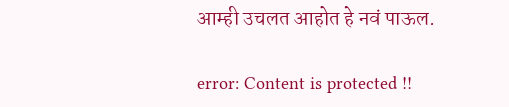आम्ही उचलत आहोत हे नवं पाऊल.

error: Content is protected !!